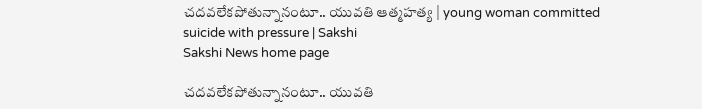చదవలేకపోతున్నానంటూ.. యువతి ఆత్మహత్య | young woman committed suicide with pressure | Sakshi
Sakshi News home page

చదవలేకపోతున్నానంటూ.. యువతి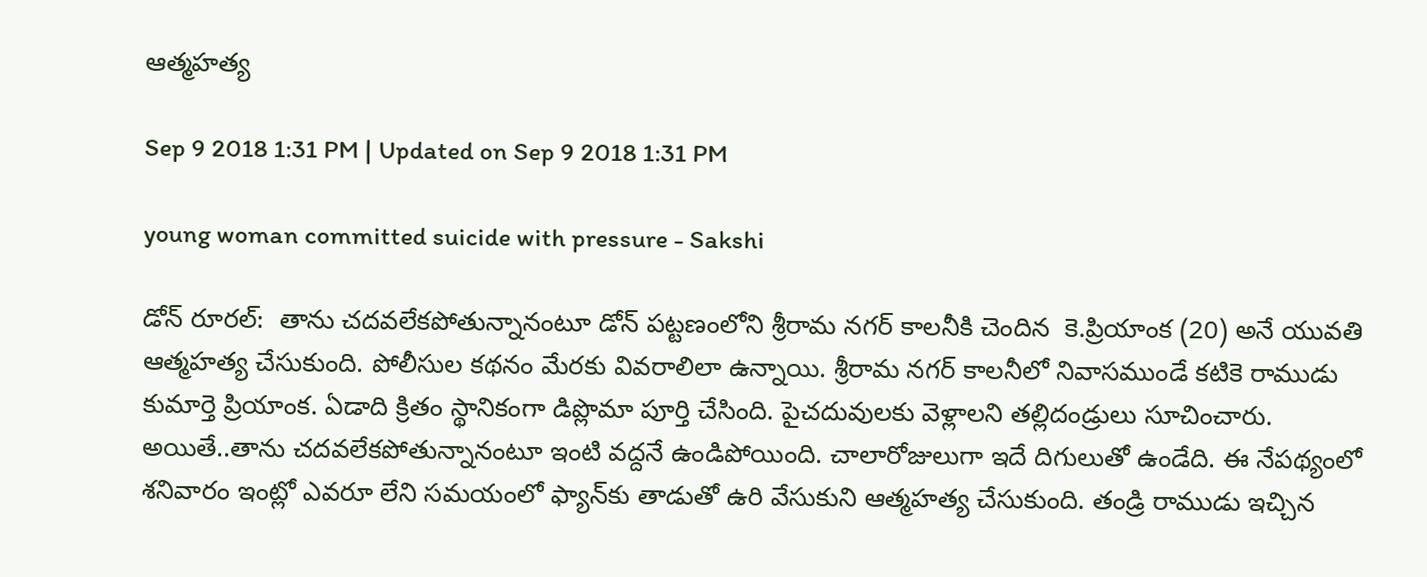ఆత్మహత్య

Sep 9 2018 1:31 PM | Updated on Sep 9 2018 1:31 PM

young woman committed suicide with pressure - Sakshi

డోన్‌ రూరల్‌:  తాను చదవలేకపోతున్నానంటూ డోన్‌ పట్టణంలోని శ్రీరామ నగర్‌ కాలనీకి చెందిన  కె.ప్రియాంక (20) అనే యువతి ఆత్మహత్య చేసుకుంది. పోలీసుల కథనం మేరకు వివరాలిలా ఉన్నాయి. శ్రీరామ నగర్‌ కాలనీలో నివాసముండే కటికె రాముడు కుమార్తె ప్రియాంక. ఏడాది క్రితం స్థానికంగా డిప్లొమా పూర్తి చేసింది. పైచదువులకు వెళ్లాలని తల్లిదండ్రులు సూచించారు. అయితే..తాను చదవలేకపోతున్నానంటూ ఇంటి వద్దనే ఉండిపోయింది. చాలారోజులుగా ఇదే దిగులుతో ఉండేది. ఈ నేపథ్యంలో శనివారం ఇంట్లో ఎవరూ లేని సమయంలో ఫ్యాన్‌కు తాడుతో ఉరి వేసుకుని ఆత్మహత్య చేసుకుంది. తండ్రి రాముడు ఇచ్చిన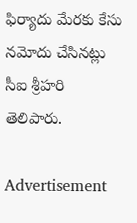ఫిర్యాదు మేరకు కేసు నమోదు చేసినట్లు సీఐ శ్రీహరి తెలిపారు.

Advertisement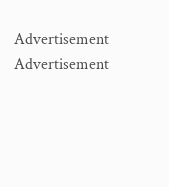Advertisement
Advertisement